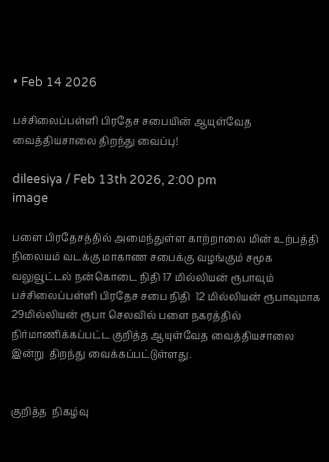• Feb 14 2026

பச்சிலைப்பள்ளி பிரதேச சபையின் ஆயுள்வேத வைத்தியசாலை திறந்து வைப்பு!

dileesiya / Feb 13th 2026, 2:00 pm
image

பளை பிரதேசத்தில் அமைந்துள்ள காற்றாலை மின் உற்பத்தி நிலையம் வடக்கு மாகாண சபைக்கு வழங்கும் சமூக வலுவூட்டல் நன்கொடை நிதி 17 மில்லியன் ரூபாவும்  பச்சிலைப்பள்ளி பிரதேச சபை நிதி  12 மில்லியன் ரூபாவுமாக 29மில்லியன் ரூபா செலவில் பளை நகரத்தில்  நிர்மாணிக்கப்பட்ட குறித்த ஆயுள்வேத வைத்தியசாலை இன்று  திறந்து வைக்கப்பட்டுள்ளது.


குறித்த  நிகழ்வு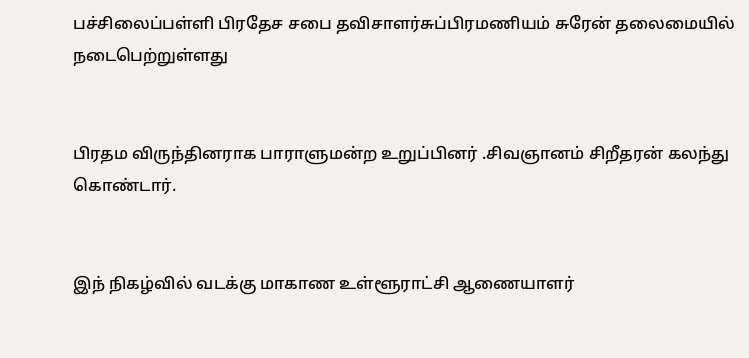பச்சிலைப்பள்ளி பிரதேச சபை தவிசாளர்சுப்பிரமணியம் சுரேன் தலைமையில் நடைபெற்றுள்ளது


பிரதம விருந்தினராக பாராளுமன்ற உறுப்பினர் .சிவஞானம் சிறீதரன் கலந்து கொண்டார்.


இந் நிகழ்வில் வடக்கு மாகாண உள்ளூராட்சி ஆணையாளர்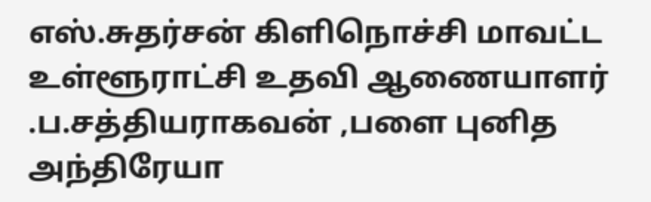எஸ்.சுதர்சன் கிளிநொச்சி மாவட்ட உள்ளூராட்சி உதவி ஆணையாளர் .ப.சத்தியராகவன் ,பளை புனித அந்திரேயா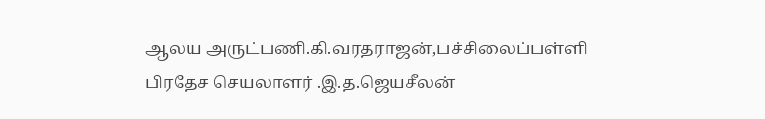ஆலய அருட்பணி.கி.வரதராஜன்,பச்சிலைப்பள்ளி பிரதேச செயலாளர் .இ.த.ஜெயசீலன்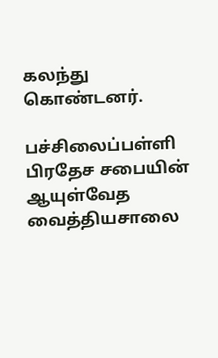கலந்து கொண்டனர்.

பச்சிலைப்பள்ளி பிரதேச சபையின் ஆயுள்வேத வைத்தியசாலை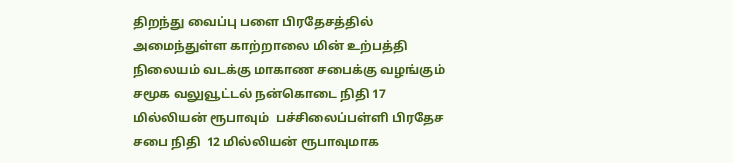திறந்து வைப்பு பளை பிரதேசத்தில் அமைந்துள்ள காற்றாலை மின் உற்பத்தி நிலையம் வடக்கு மாகாண சபைக்கு வழங்கும் சமூக வலுவூட்டல் நன்கொடை நிதி 17 மில்லியன் ரூபாவும்  பச்சிலைப்பள்ளி பிரதேச சபை நிதி  12 மில்லியன் ரூபாவுமாக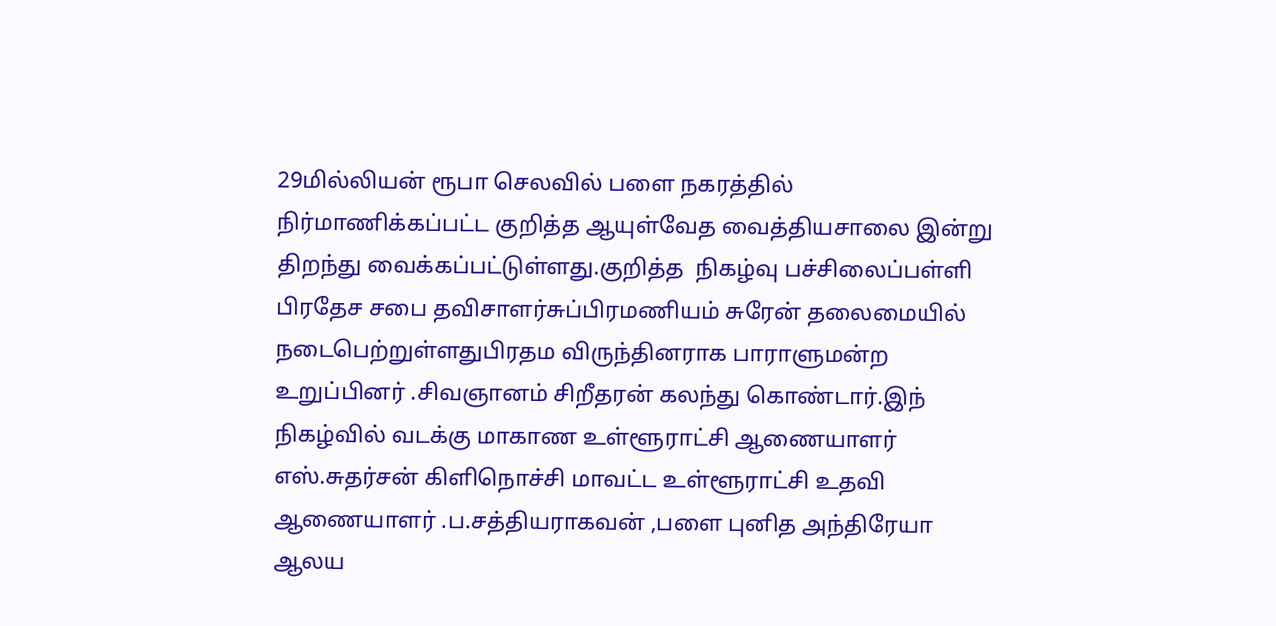29மில்லியன் ரூபா செலவில் பளை நகரத்தில்  நிர்மாணிக்கப்பட்ட குறித்த ஆயுள்வேத வைத்தியசாலை இன்று  திறந்து வைக்கப்பட்டுள்ளது.குறித்த  நிகழ்வு பச்சிலைப்பள்ளி பிரதேச சபை தவிசாளர்சுப்பிரமணியம் சுரேன் தலைமையில் நடைபெற்றுள்ளதுபிரதம விருந்தினராக பாராளுமன்ற உறுப்பினர் .சிவஞானம் சிறீதரன் கலந்து கொண்டார்.இந் நிகழ்வில் வடக்கு மாகாண உள்ளூராட்சி ஆணையாளர் எஸ்.சுதர்சன் கிளிநொச்சி மாவட்ட உள்ளூராட்சி உதவி ஆணையாளர் .ப.சத்தியராகவன் ,பளை புனித அந்திரேயா ஆலய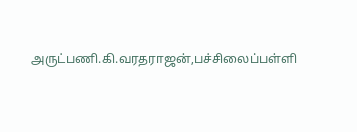அருட்பணி.கி.வரதராஜன்,பச்சிலைப்பள்ளி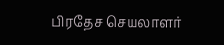பிரதேச செயலாளர்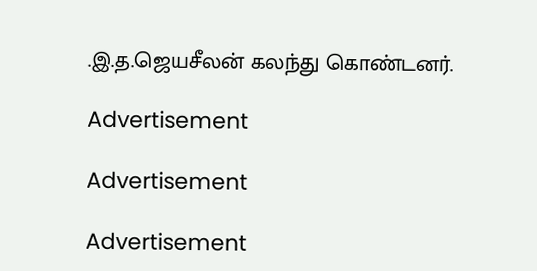.இ.த.ஜெயசீலன் கலந்து கொண்டனர்.

Advertisement

Advertisement

Advertisement